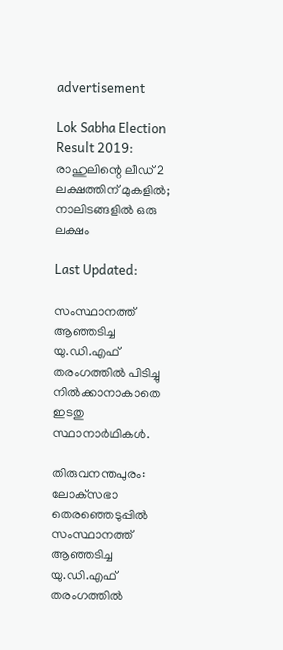advertisement

Lok Sabha Election Result 2019: രാഹുലിന്റെ ലീഡ് 2 ലക്ഷത്തിന് മുകളില്‍; നാലിടങ്ങളിൽ ഒരു ലക്ഷം

Last Updated:

സംസ്ഥാനത്ത് ആഞ്ഞടിച്ച യു.ഡി.എഫ് തരംഗത്തില്‍ പിടിച്ചു നില്‍ക്കാനാകാതെ ഇടതു സ്ഥാനാര്‍ഥികള്‍.

തിരുവനന്തപുരം: ലോക്‌സഭാ തെരഞ്ഞെടുപ്പില്‍ സംസ്ഥാനത്ത് ആഞ്ഞടിച്ച യു.ഡി.എഫ് തരംഗത്തില്‍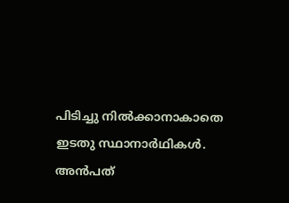പിടിച്ചു നില്‍ക്കാനാകാതെ ഇടതു സ്ഥാനാര്‍ഥികള്‍. അന്‍പത്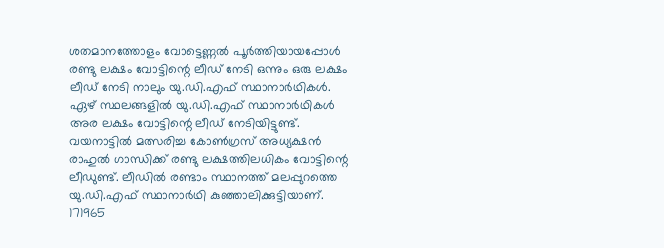ശതമാനത്തോളം വോട്ടെണ്ണല്‍ പൂര്‍ത്തിയായപ്പോള്‍ രണ്ടു ലക്ഷം വോട്ടിന്റെ ലീഡ് നേടി ഒന്നും ഒരു ലക്ഷം ലീഡ് നേടി നാലും യു.ഡി.എഫ് സ്ഥാനാര്‍ഥികള്‍. ഏഴ് സ്ഥലങ്ങളില്‍ യു.ഡി.എഫ് സ്ഥാനാര്‍ഥികള്‍ അര ലക്ഷം വോട്ടിന്റെ ലീഡ് നേടിയിട്ടുണ്ട്.
വയനാട്ടില്‍ മത്സരിച്ച കോണ്‍ഗ്രസ് അധ്യക്ഷന്‍ രാഹുല്‍ ഗാന്ധിക്ക് രണ്ടു ലക്ഷത്തിലധികം വോട്ടിന്റെ ലീഡുണ്ട്. ലീഡില്‍ രണ്ടാം സ്ഥാനത്ത് മലപ്പുറത്തെ യു.ഡി.എഫ് സ്ഥാനാര്‍ഥി കുഞ്ഞാലിക്കുട്ടിയാണ്. 171965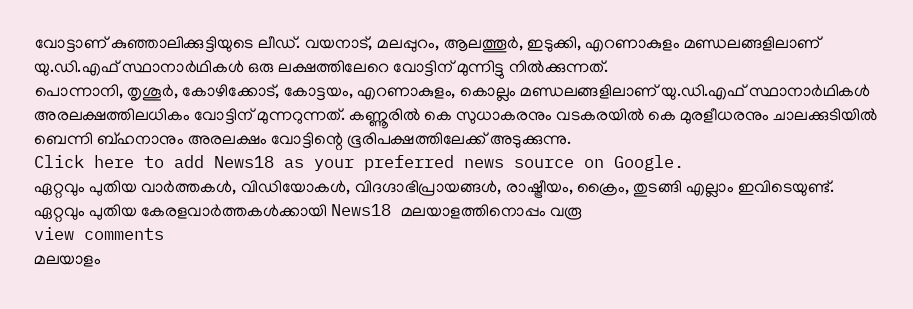വോട്ടാണ് കുഞ്ഞാലിക്കുട്ടിയുടെ ലീഡ്. വയനാട്, മലപ്പുറം, ആലത്തൂര്‍, ഇടുക്കി, എറണാകുളം മണ്ഡലങ്ങളിലാണ് യു.ഡി.എഫ് സ്ഥാനാര്‍ഥികള്‍ ഒരു ലക്ഷത്തിലേറെ വോട്ടിന് മുന്നിട്ടു നില്‍ക്കുന്നത്.
പൊന്നാനി, തൃശൂര്‍, കോഴിക്കോട്, കോട്ടയം, എറണാകുളം, കൊല്ലം മണ്ഡലങ്ങളിലാണ് യു.ഡി.എഫ് സ്ഥാനാര്‍ഥികള്‍ അരലക്ഷത്തിലധികം വോട്ടിന് മുന്നറുന്നത്. കണ്ണൂരില്‍ കെ സുധാകരനും വടകരയില്‍ കെ മുരളീധരനും ചാലക്കുടിയില്‍ ബെന്നി ബ്ഹനാനും അരലക്ഷം വോട്ടിന്റെ ഭൂരിപക്ഷത്തിലേക്ക് അടുക്കുന്നു.
Click here to add News18 as your preferred news source on Google.
ഏറ്റവും പുതിയ വാർത്തകൾ, വിഡിയോകൾ, വിദഗ്ദാഭിപ്രായങ്ങൾ, രാഷ്ട്രീയം, ക്രൈം, തുടങ്ങി എല്ലാം ഇവിടെയുണ്ട്. ഏറ്റവും പുതിയ കേരളവാർത്തകൾക്കായി News18 മലയാളത്തിനൊപ്പം വരൂ
view comments
മലയാളം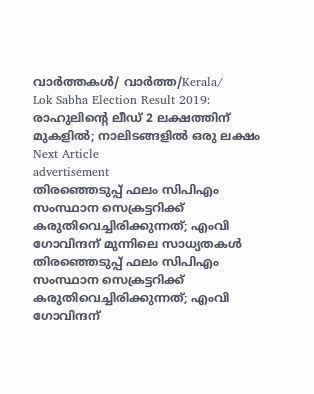വാർത്തകൾ/ വാർത്ത/Kerala/
Lok Sabha Election Result 2019: രാഹുലിന്റെ ലീഡ് 2 ലക്ഷത്തിന് മുകളില്‍; നാലിടങ്ങളിൽ ഒരു ലക്ഷം
Next Article
advertisement
തിരഞ്ഞെടുപ്പ് ഫലം സിപിഎം സംസ്ഥാന സെക്രട്ടറിക്ക് കരുതിവെച്ചിരിക്കുന്നത്; എംവി ഗോവിന്ദന് മുന്നിലെ സാധ്യതകൾ
തിരഞ്ഞെടുപ്പ് ഫലം സിപിഎം സംസ്ഥാന സെക്രട്ടറിക്ക് കരുതിവെച്ചിരിക്കുന്നത്; എംവി ഗോവിന്ദന്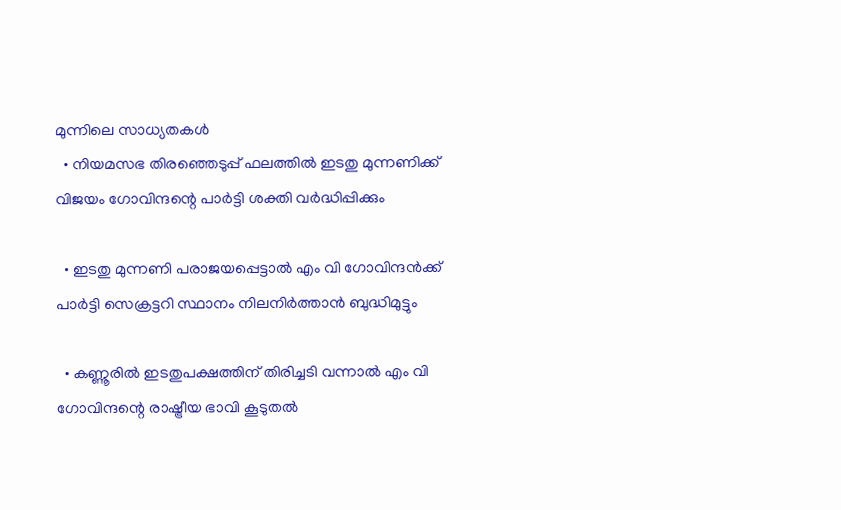മുന്നിലെ സാധ്യതകൾ
  • നിയമസഭ തിരഞ്ഞെടുപ്പ് ഫലത്തിൽ ഇടതു മുന്നണിക്ക് വിജയം ഗോവിന്ദന്റെ പാർട്ടി ശക്തി വർദ്ധിപ്പിക്കും

  • ഇടതു മുന്നണി പരാജയപ്പെട്ടാൽ എം വി ഗോവിന്ദൻക്ക് പാർട്ടി സെക്രട്ടറി സ്ഥാനം നിലനിർത്താൻ ബുദ്ധിമുട്ടും

  • കണ്ണൂരിൽ ഇടതുപക്ഷത്തിന് തിരിച്ചടി വന്നാൽ എം വി ഗോവിന്ദന്റെ രാഷ്ട്രീയ ഭാവി കൂടുതൽ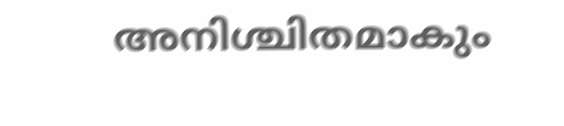അനിശ്ചിതമാകും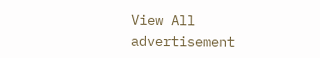View All
advertisement